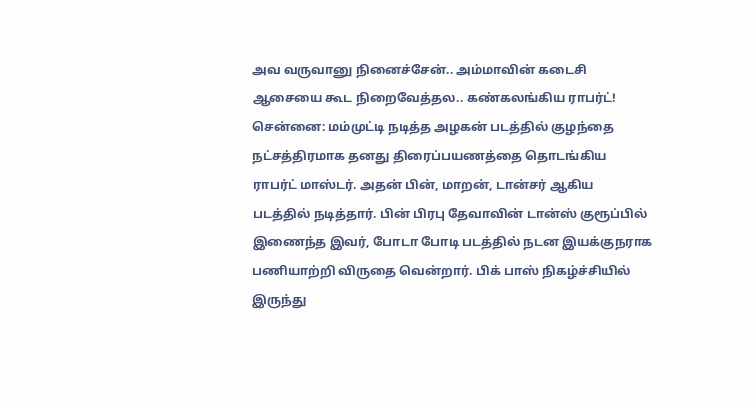அவ வருவானு நினைச்சேன்.. அம்மாவின் கடைசி ஆசையை கூட நிறைவேத்தல.. கண்கலங்கிய ராபர்ட்!
சென்னை: மம்முட்டி நடித்த அழகன் படத்தில் குழந்தை நட்சத்திரமாக தனது திரைப்பயணத்தை தொடங்கிய ராபர்ட் மாஸ்டர். அதன் பின், மாறன், டான்சர் ஆகிய படத்தில் நடித்தார். பின் பிரபு தேவாவின் டான்ஸ் குரூப்பில் இணைந்த இவர், போடா போடி படத்தில் நடன இயக்குநராக பணியாற்றி விருதை வென்றார். பிக் பாஸ் நிகழ்ச்சியில் இருந்து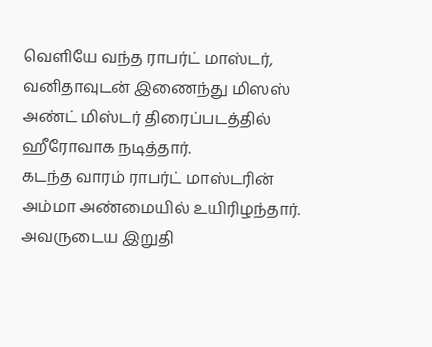வெளியே வந்த ராபர்ட் மாஸ்டர், வனிதாவுடன் இணைந்து மிஸஸ் அண்ட் மிஸ்டர் திரைப்படத்தில் ஹீரோவாக நடித்தார்.
கடந்த வாரம் ராபர்ட் மாஸ்டரின் அம்மா அண்மையில் உயிரிழந்தார். அவருடைய இறுதி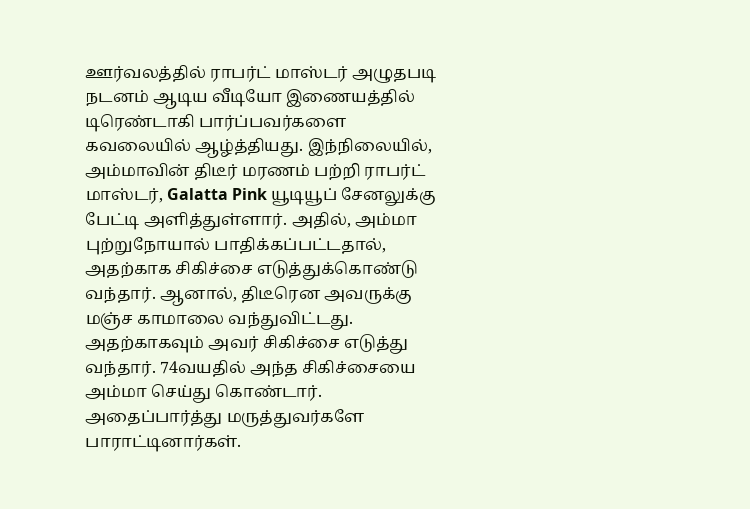ஊர்வலத்தில் ராபர்ட் மாஸ்டர் அழுதபடி நடனம் ஆடிய வீடியோ இணையத்தில் டிரெண்டாகி பார்ப்பவர்களை கவலையில் ஆழ்த்தியது. இந்நிலையில், அம்மாவின் திடீர் மரணம் பற்றி ராபர்ட் மாஸ்டர், Galatta Pink யூடியூப் சேனலுக்கு பேட்டி அளித்துள்ளார். அதில், அம்மா புற்றுநோயால் பாதிக்கப்பட்டதால், அதற்காக சிகிச்சை எடுத்துக்கொண்டு வந்தார். ஆனால், திடீரென அவருக்கு மஞ்ச காமாலை வந்துவிட்டது. அதற்காகவும் அவர் சிகிச்சை எடுத்து வந்தார். 74வயதில் அந்த சிகிச்சையை அம்மா செய்து கொண்டார். அதைப்பார்த்து மருத்துவர்களே பாராட்டினார்கள்.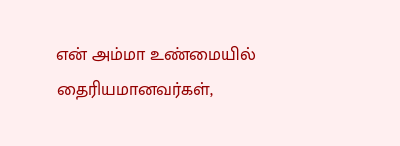என் அம்மா உண்மையில் தைரியமானவர்கள்,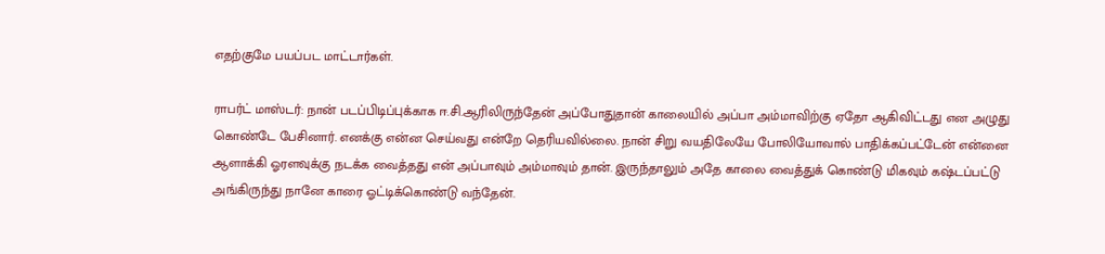எதற்குமே பயப்பட மாட்டார்கள்.

ராபர்ட் மாஸ்டர்: நான் படப்பிடிப்புக்காக ஈ.சி.ஆரிலிருந்தேன் அப்போதுதான் காலையில் அப்பா அம்மாவிற்கு ஏதோ ஆகிவிட்டது என அழுது கொண்டே பேசினார். எனக்கு என்ன செய்வது என்றே தெரியவில்லை. நான் சிறு வயதிலேயே போலியோவால் பாதிக்கப்பட்டேன் என்னை ஆளாக்கி ஓரளவுக்கு நடக்க வைத்தது என் அப்பாவும் அம்மாவும் தான். இருந்தாலும் அதே காலை வைத்துக் கொண்டு மிகவும் கஷ்டப்பட்டு அங்கிருந்து நானே காரை ஓட்டிக்கொண்டு வந்தேன்.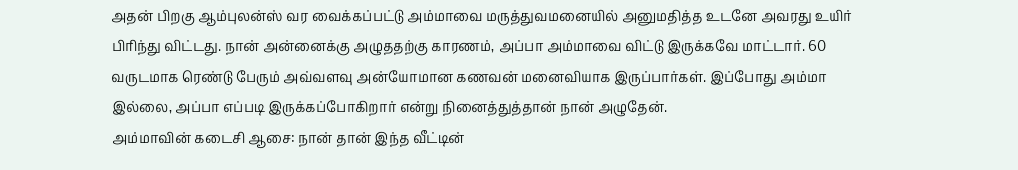அதன் பிறகு ஆம்புலன்ஸ் வர வைக்கப்பட்டு அம்மாவை மருத்துவமனையில் அனுமதித்த உடனே அவரது உயிர் பிரிந்து விட்டது. நான் அன்னைக்கு அழுததற்கு காரணம், அப்பா அம்மாவை விட்டு இருக்கவே மாட்டார். 60 வருடமாக ரெண்டு பேரும் அவ்வளவு அன்யோமான கணவன் மனைவியாக இருப்பார்கள். இப்போது அம்மா இல்லை, அப்பா எப்படி இருக்கப்போகிறார் என்று நினைத்துத்தான் நான் அழுதேன்.
அம்மாவின் கடைசி ஆசை: நான் தான் இந்த வீட்டின்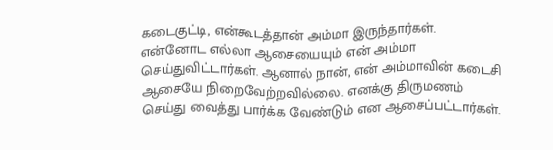கடைகுட்டி, என்கூடத்தான் அம்மா இருந்தார்கள். என்னோட எல்லா ஆசையையும் என் அம்மா செய்துவிட்டார்கள். ஆனால் நான், என் அம்மாவின் கடைசி ஆசையே நிறைவேற்றவில்லை. எனக்கு திருமணம் செய்து வைத்து பார்க்க வேண்டும் என ஆசைப்பட்டார்கள்.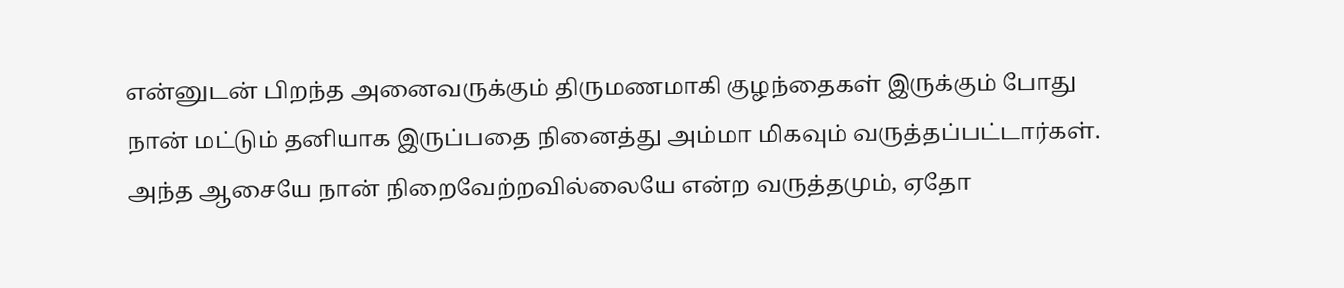என்னுடன் பிறந்த அனைவருக்கும் திருமணமாகி குழந்தைகள் இருக்கும் போது நான் மட்டும் தனியாக இருப்பதை நினைத்து அம்மா மிகவும் வருத்தப்பட்டார்கள். அந்த ஆசையே நான் நிறைவேற்றவில்லையே என்ற வருத்தமும், ஏதோ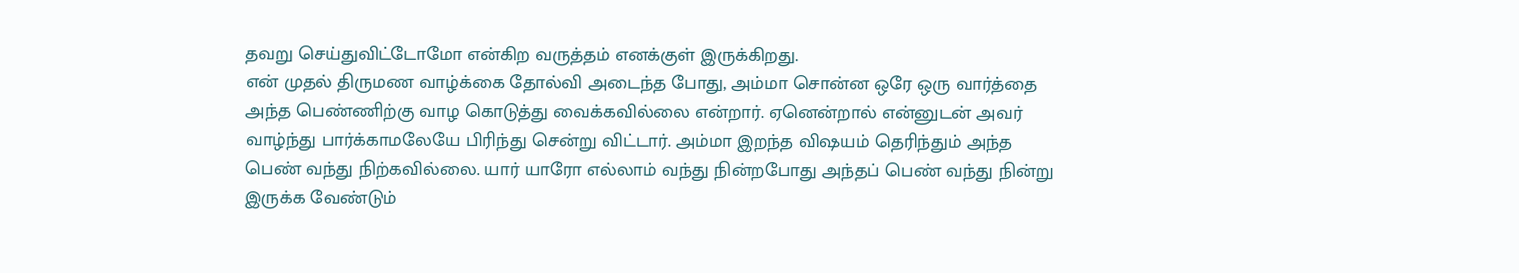தவறு செய்துவிட்டோமோ என்கிற வருத்தம் எனக்குள் இருக்கிறது.
என் முதல் திருமண வாழ்க்கை தோல்வி அடைந்த போது, அம்மா சொன்ன ஒரே ஒரு வார்த்தை அந்த பெண்ணிற்கு வாழ கொடுத்து வைக்கவில்லை என்றார். ஏனென்றால் என்னுடன் அவர் வாழ்ந்து பார்க்காமலேயே பிரிந்து சென்று விட்டார். அம்மா இறந்த விஷயம் தெரிந்தும் அந்த பெண் வந்து நிற்கவில்லை. யார் யாரோ எல்லாம் வந்து நின்றபோது அந்தப் பெண் வந்து நின்று இருக்க வேண்டும்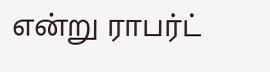என்று ராபர்ட்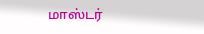மாஸ்டர்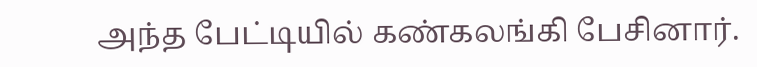அந்த பேட்டியில் கண்கலங்கி பேசினார்.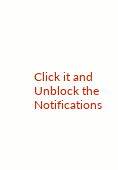Click it and Unblock the Notifications